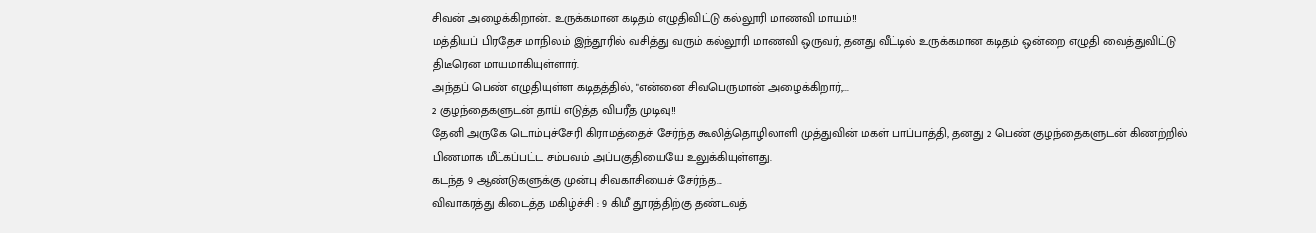சிவன் அழைக்கிறான்.. உருக்கமான கடிதம் எழுதிவிட்டு கல்லூரி மாணவி மாயம்!!
மத்தியப் பிரதேச மாநிலம் இந்தூரில் வசித்து வரும் கல்லூரி மாணவி ஒருவர், தனது வீட்டில் உருக்கமான கடிதம் ஒன்றை எழுதி வைத்துவிட்டு திடீரென மாயமாகியுள்ளார்.
அந்தப் பெண் எழுதியுள்ள கடிதத்தில், "என்னை சிவபெருமான் அழைக்கிறார்,...
2 குழந்தைகளுடன் தாய் எடுத்த விபரீத முடிவு!!
தேனி அருகே டொம்புச்சேரி கிராமத்தைச் சேர்ந்த கூலித்தொழிலாளி முத்துவின் மகள் பாப்பாத்தி, தனது 2 பெண் குழந்தைகளுடன் கிணற்றில் பிணமாக மீட்கப்பட்ட சம்பவம் அப்பகுதியையே உலுக்கியுள்ளது.
கடந்த 9 ஆண்டுகளுக்கு முன்பு சிவகாசியைச் சேர்ந்த...
விவாகரத்து கிடைத்த மகிழ்ச்சி : 9 கிமீ தூரத்திற்கு தண்டவத்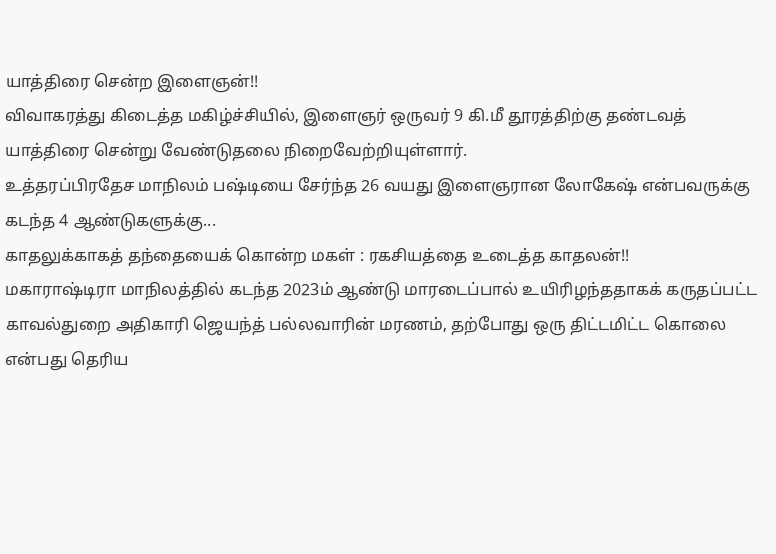யாத்திரை சென்ற இளைஞன்!!
விவாகரத்து கிடைத்த மகிழ்ச்சியில், இளைஞர் ஒருவர் 9 கி.மீ தூரத்திற்கு தண்டவத் யாத்திரை சென்று வேண்டுதலை நிறைவேற்றியுள்ளார்.
உத்தரப்பிரதேச மாநிலம் பஷ்டியை சேர்ந்த 26 வயது இளைஞரான லோகேஷ் என்பவருக்கு கடந்த 4 ஆண்டுகளுக்கு...
காதலுக்காகத் தந்தையைக் கொன்ற மகள் : ரகசியத்தை உடைத்த காதலன்!!
மகாராஷ்டிரா மாநிலத்தில் கடந்த 2023ம் ஆண்டு மாரடைப்பால் உயிரிழந்ததாகக் கருதப்பட்ட காவல்துறை அதிகாரி ஜெயந்த் பல்லவாரின் மரணம், தற்போது ஒரு திட்டமிட்ட கொலை என்பது தெரிய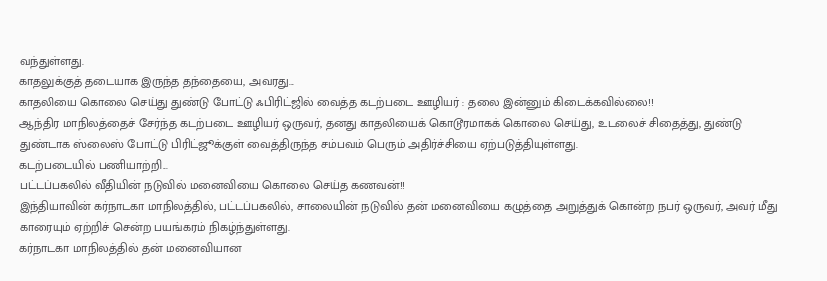வந்துள்ளது.
காதலுக்குத் தடையாக இருந்த தந்தையை, அவரது...
காதலியை கொலை செய்து துண்டு போட்டு ஃபிரிட்ஜில் வைத்த கடற்படை ஊழியர் : தலை இன்னும் கிடைக்கவில்லை!!
ஆந்திர மாநிலத்தைச் சேர்ந்த கடற்படை ஊழியர் ஒருவர், தனது காதலியைக் கொடூரமாகக் கொலை செய்து, உடலைச் சிதைத்து, துண்டு துண்டாக ஸ்லைஸ் போட்டு பிரிட்ஜூக்குள் வைத்திருந்த சம்பவம் பெரும் அதிர்ச்சியை ஏற்படுத்தியுள்ளது.
கடற்படையில் பணியாற்றி...
பட்டப்பகலில் வீதியின் நடுவில் மனைவியை கொலை செய்த கணவன்!!
இந்தியாவின் கர்நாடகா மாநிலத்தில், பட்டப்பகலில், சாலையின் நடுவில் தன் மனைவியை கழுத்தை அறுத்துக் கொன்ற நபர் ஒருவர், அவர் மீது காரையும் ஏற்றிச் சென்ற பயங்கரம் நிகழ்ந்துள்ளது.
கர்நாடகா மாநிலத்தில் தன் மனைவியான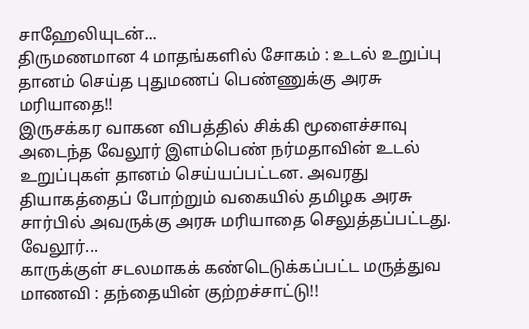சாஹேலியுடன்...
திருமணமான 4 மாதங்களில் சோகம் : உடல் உறுப்பு தானம் செய்த புதுமணப் பெண்ணுக்கு அரசு மரியாதை!!
இருசக்கர வாகன விபத்தில் சிக்கி மூளைச்சாவு அடைந்த வேலூர் இளம்பெண் நர்மதாவின் உடல் உறுப்புகள் தானம் செய்யப்பட்டன. அவரது தியாகத்தைப் போற்றும் வகையில் தமிழக அரசு சார்பில் அவருக்கு அரசு மரியாதை செலுத்தப்பட்டது.
வேலூர்...
காருக்குள் சடலமாகக் கண்டெடுக்கப்பட்ட மருத்துவ மாணவி : தந்தையின் குற்றச்சாட்டு!!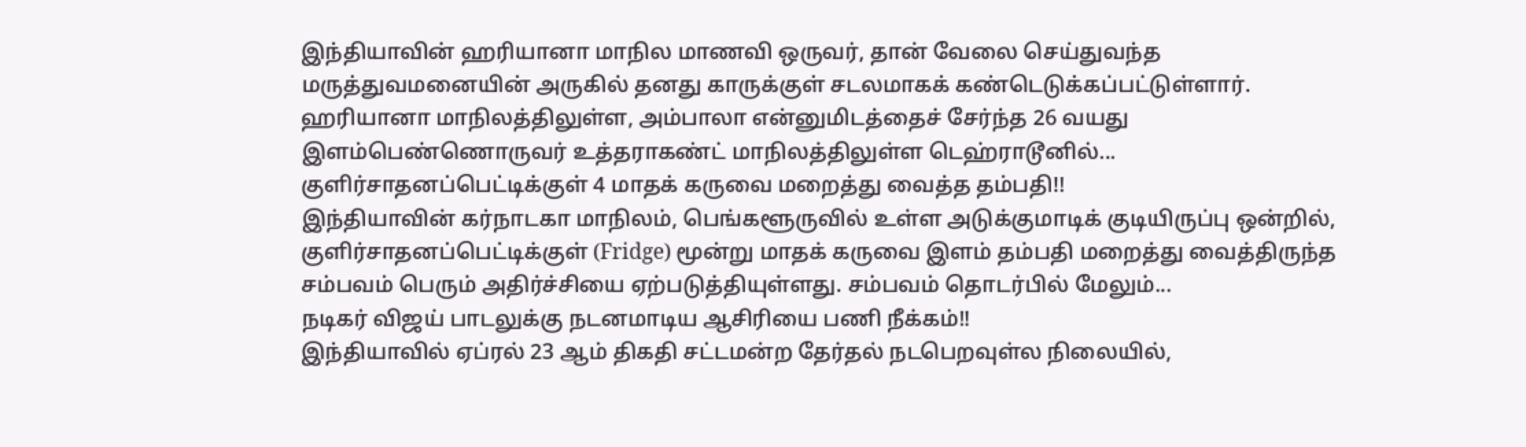இந்தியாவின் ஹரியானா மாநில மாணவி ஒருவர், தான் வேலை செய்துவந்த மருத்துவமனையின் அருகில் தனது காருக்குள் சடலமாகக் கண்டெடுக்கப்பட்டுள்ளார்.
ஹரியானா மாநிலத்திலுள்ள, அம்பாலா என்னுமிடத்தைச் சேர்ந்த 26 வயது இளம்பெண்ணொருவர் உத்தராகண்ட் மாநிலத்திலுள்ள டெஹ்ராடூனில்...
குளிர்சாதனப்பெட்டிக்குள் 4 மாதக் கருவை மறைத்து வைத்த தம்பதி!!
இந்தியாவின் கர்நாடகா மாநிலம், பெங்களூருவில் உள்ள அடுக்குமாடிக் குடியிருப்பு ஒன்றில், குளிர்சாதனப்பெட்டிக்குள் (Fridge) மூன்று மாதக் கருவை இளம் தம்பதி மறைத்து வைத்திருந்த சம்பவம் பெரும் அதிர்ச்சியை ஏற்படுத்தியுள்ளது. சம்பவம் தொடர்பில் மேலும்...
நடிகர் விஜய் பாடலுக்கு நடனமாடிய ஆசிரியை பணி நீக்கம்!!
இந்தியாவில் ஏப்ரல் 23 ஆம் திகதி சட்டமன்ற தேர்தல் நடபெறவுள்ல நிலையில்,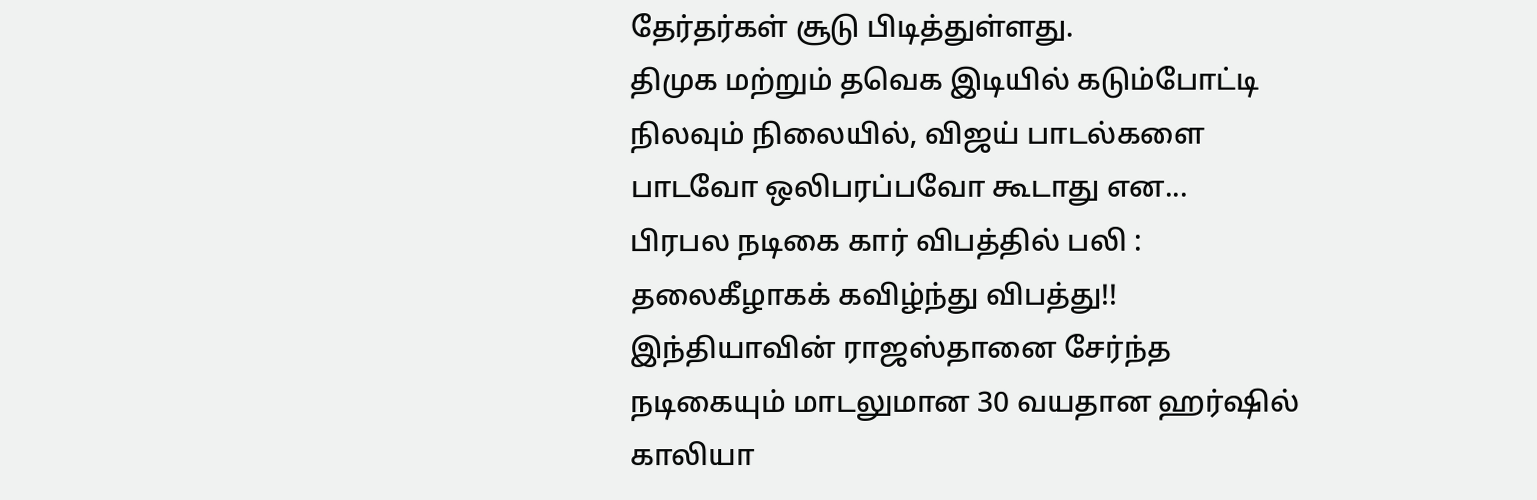தேர்தர்கள் சூடு பிடித்துள்ளது.
திமுக மற்றும் தவெக இடியில் கடும்போட்டி நிலவும் நிலையில், விஜய் பாடல்களை பாடவோ ஒலிபரப்பவோ கூடாது என...
பிரபல நடிகை கார் விபத்தில் பலி : தலைகீழாகக் கவிழ்ந்து விபத்து!!
இந்தியாவின் ராஜஸ்தானை சேர்ந்த நடிகையும் மாடலுமான 30 வயதான ஹர்ஷில் காலியா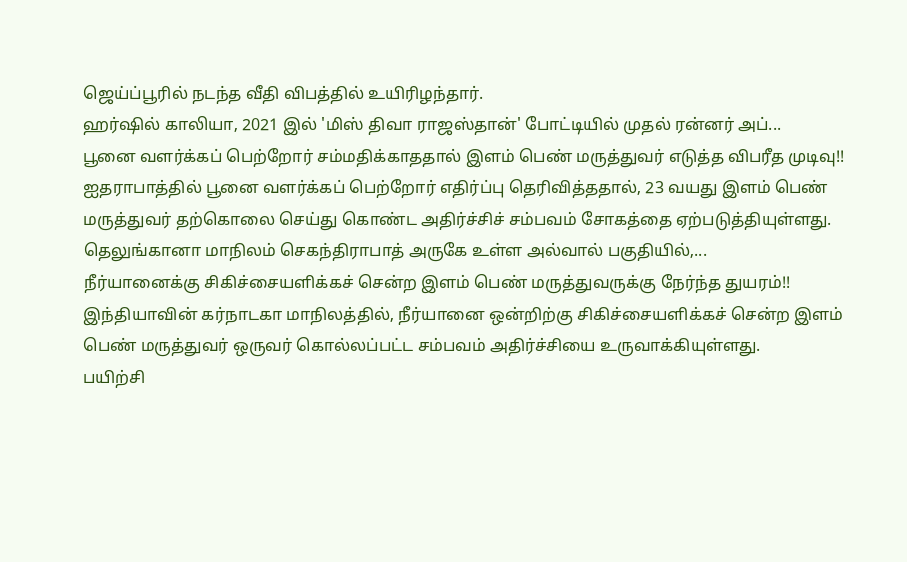ஜெய்ப்பூரில் நடந்த வீதி விபத்தில் உயிரிழந்தார்.
ஹர்ஷில் காலியா, 2021 இல் 'மிஸ் திவா ராஜஸ்தான்' போட்டியில் முதல் ரன்னர் அப்...
பூனை வளர்க்கப் பெற்றோர் சம்மதிக்காததால் இளம் பெண் மருத்துவர் எடுத்த விபரீத முடிவு!!
ஐதராபாத்தில் பூனை வளர்க்கப் பெற்றோர் எதிர்ப்பு தெரிவித்ததால், 23 வயது இளம் பெண் மருத்துவர் தற்கொலை செய்து கொண்ட அதிர்ச்சிச் சம்பவம் சோகத்தை ஏற்படுத்தியுள்ளது.
தெலுங்கானா மாநிலம் செகந்திராபாத் அருகே உள்ள அல்வால் பகுதியில்,...
நீர்யானைக்கு சிகிச்சையளிக்கச் சென்ற இளம் பெண் மருத்துவருக்கு நேர்ந்த துயரம்!!
இந்தியாவின் கர்நாடகா மாநிலத்தில், நீர்யானை ஒன்றிற்கு சிகிச்சையளிக்கச் சென்ற இளம் பெண் மருத்துவர் ஒருவர் கொல்லப்பட்ட சம்பவம் அதிர்ச்சியை உருவாக்கியுள்ளது.
பயிற்சி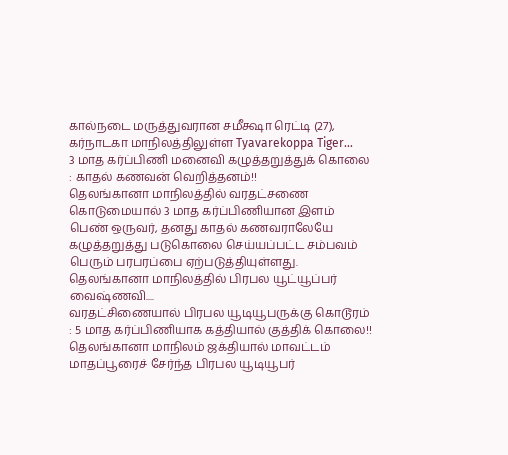கால்நடை மருத்துவரான சமீக்ஷா ரெட்டி (27), கர்நாடகா மாநிலத்திலுள்ள Tyavarekoppa Tiger...
3 மாத கர்ப்பிணி மனைவி கழுத்தறுத்துக் கொலை : காதல் கணவன் வெறித்தனம்!!
தெலங்கானா மாநிலத்தில் வரதட்சணை கொடுமையால் 3 மாத கர்ப்பிணியான இளம் பெண் ஒருவர், தனது காதல் கணவராலேயே கழுத்தறுத்து படுகொலை செய்யப்பட்ட சம்பவம் பெரும் பரபரப்பை ஏற்படுத்தியுள்ளது.
தெலங்கானா மாநிலத்தில் பிரபல யூட்யூப்பர் வைஷ்ணவி....
வரதட்சிணையால் பிரபல யூடியூபருக்கு கொடூரம் : 5 மாத கர்ப்பிணியாக கத்தியால் குத்திக் கொலை!!
தெலங்கானா மாநிலம் ஜக்தியால் மாவட்டம் மாதப்பூரைச் சேர்ந்த பிரபல யூடியூபர்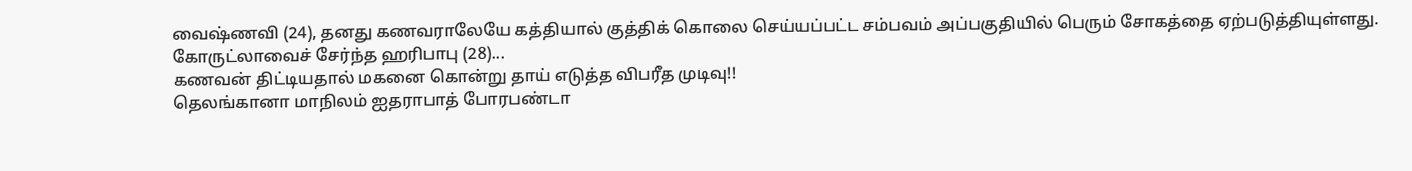வைஷ்ணவி (24), தனது கணவராலேயே கத்தியால் குத்திக் கொலை செய்யப்பட்ட சம்பவம் அப்பகுதியில் பெரும் சோகத்தை ஏற்படுத்தியுள்ளது.
கோருட்லாவைச் சேர்ந்த ஹரிபாபு (28)...
கணவன் திட்டியதால் மகனை கொன்று தாய் எடுத்த விபரீத முடிவு!!
தெலங்கானா மாநிலம் ஐதராபாத் போரபண்டா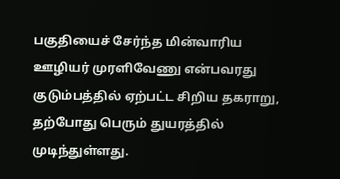பகுதியைச் சேர்ந்த மின்வாரிய ஊழியர் முரளிவேணு என்பவரது குடும்பத்தில் ஏற்பட்ட சிறிய தகராறு, தற்போது பெரும் துயரத்தில் முடிந்துள்ளது.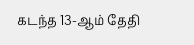கடந்த 13-ஆம் தேதி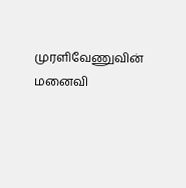முரளிவேணுவின் மனைவி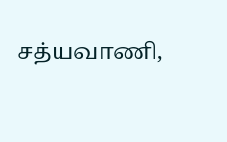சத்யவாணி,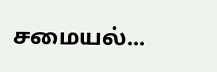சமையல்...